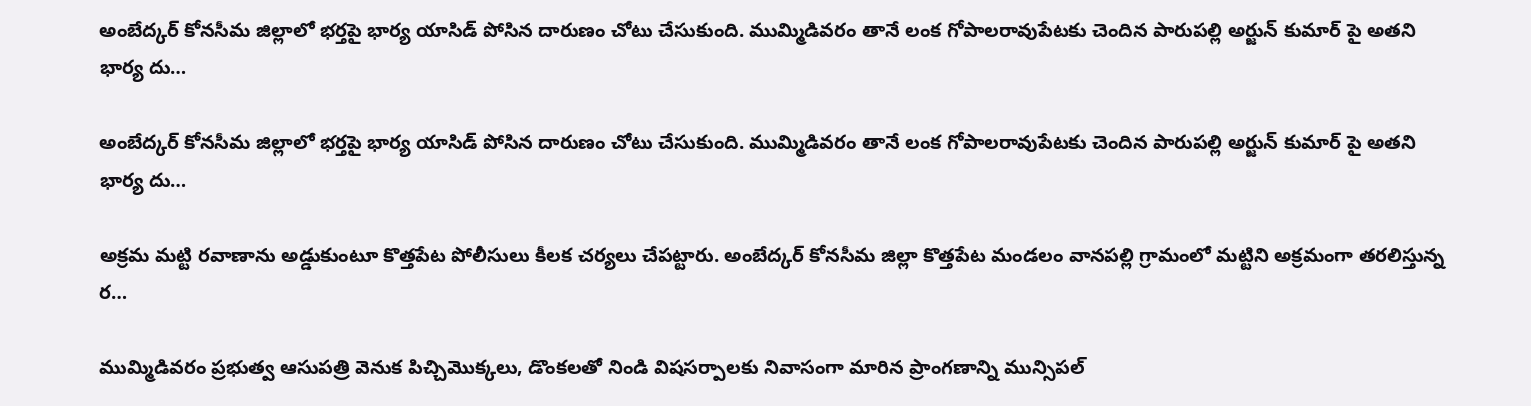అంబేద్కర్ కోనసీమ జిల్లాలో భర్తపై భార్య యాసిడ్ పోసిన దారుణం చోటు చేసుకుంది. ముమ్మిడివరం తానే లంక గోపాలరావుపేటకు చెందిన పారుపల్లి అర్జున్ కుమార్ పై అతని భార్య దు…

అంబేద్కర్ కోనసీమ జిల్లాలో భర్తపై భార్య యాసిడ్ పోసిన దారుణం చోటు చేసుకుంది. ముమ్మిడివరం తానే లంక గోపాలరావుపేటకు చెందిన పారుపల్లి అర్జున్ కుమార్ పై అతని భార్య దు…

అక్రమ మట్టి రవాణాను అడ్డుకుంటూ కొత్తపేట పోలీసులు కీలక చర్యలు చేపట్టారు. అంబేద్కర్ కోనసీమ జిల్లా కొత్తపేట మండలం వానపల్లి గ్రామంలో మట్టిని అక్రమంగా తరలిస్తున్న ర…

ముమ్మిడివరం ప్రభుత్వ ఆసుపత్రి వెనుక పిచ్చిమొక్కలు, డొంకలతో నిండి విషసర్పాలకు నివాసంగా మారిన ప్రాంగణాన్ని మున్సిపల్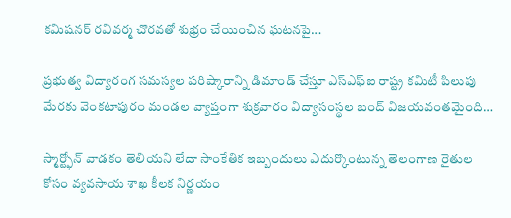కమిషనర్ రవివర్మ చొరవతో శుభ్రం చేయించిన ఘటనపై…

ప్రభుత్వ విద్యారంగ సమస్యల పరిష్కారాన్ని డిమాండ్ చేస్తూ ఎస్ఎఫ్ఐ రాష్ట్ర కమిటీ పిలుపు మేరకు వెంకటాపురం మండల వ్యాప్తంగా శుక్రవారం విద్యాసంస్థల బంద్ విజయవంతమైంది…

స్మార్ట్ఫోన్ వాడకం తెలియని లేదా సాంకేతిక ఇబ్బందులు ఎదుర్కొంటున్న తెలంగాణ రైతుల కోసం వ్యవసాయ శాఖ కీలక నిర్ణయం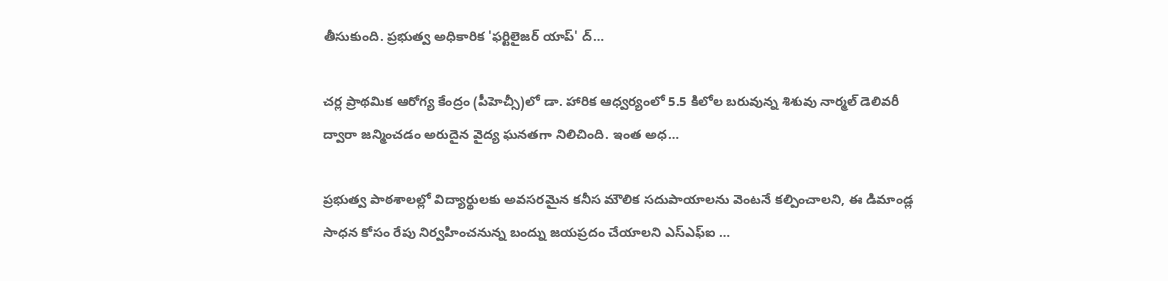తీసుకుంది. ప్రభుత్వ అధికారిక 'ఫర్టిలైజర్ యాప్' ద్…

చర్ల ప్రాథమిక ఆరోగ్య కేంద్రం (పీహెచ్సీ)లో డా. హారిక ఆధ్వర్యంలో 5.5 కిలోల బరువున్న శిశువు నార్మల్ డెలివరీ ద్వారా జన్మించడం అరుదైన వైద్య ఘనతగా నిలిచింది. ఇంత అధ…

ప్రభుత్వ పాఠశాలల్లో విద్యార్థులకు అవసరమైన కనీస మౌలిక సదుపాయాలను వెంటనే కల్పించాలని, ఈ డిమాండ్ల సాధన కోసం రేపు నిర్వహించనున్న బంద్ను జయప్రదం చేయాలని ఎస్ఎఫ్ఐ …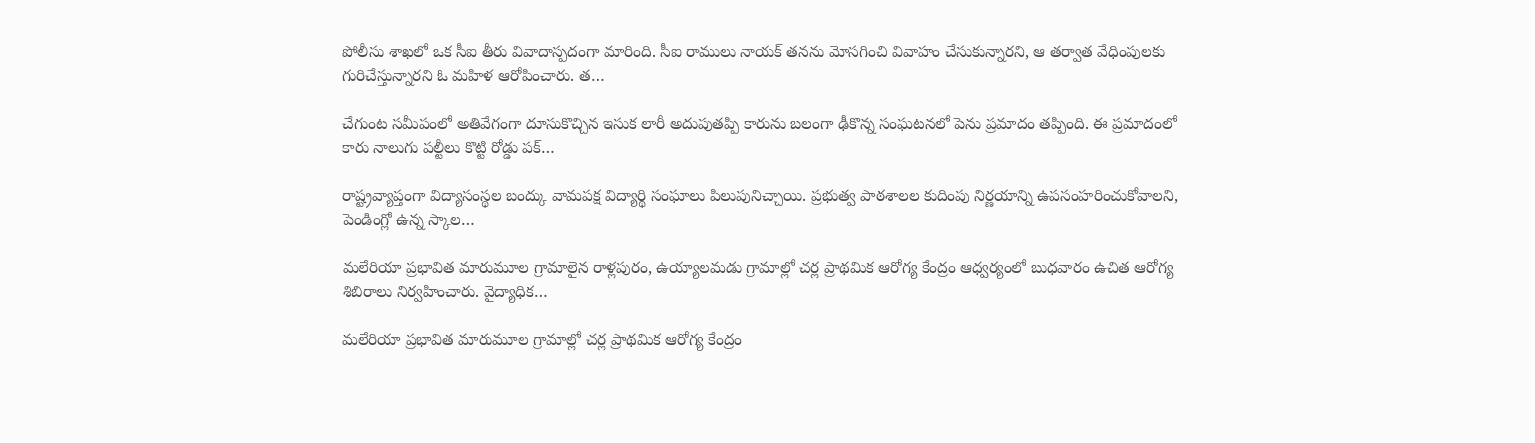పోలీసు శాఖలో ఒక సీఐ తీరు వివాదాస్పదంగా మారింది. సీఐ రాములు నాయక్ తనను మోసగించి వివాహం చేసుకున్నారని, ఆ తర్వాత వేధింపులకు గురిచేస్తున్నారని ఓ మహిళ ఆరోపించారు. త…

చేగుంట సమీపంలో అతివేగంగా దూసుకొచ్చిన ఇసుక లారీ అదుపుతప్పి కారును బలంగా ఢీకొన్న సంఘటనలో పెను ప్రమాదం తప్పింది. ఈ ప్రమాదంలో కారు నాలుగు పల్టీలు కొట్టి రోడ్డు పక్…

రాష్ట్రవ్యాప్తంగా విద్యాసంస్థల బంద్కు వామపక్ష విద్యార్థి సంఘాలు పిలుపునిచ్చాయి. ప్రభుత్వ పాఠశాలల కుదింపు నిర్ణయాన్ని ఉపసంహరించుకోవాలని, పెండింగ్లో ఉన్న స్కాల…

మలేరియా ప్రభావిత మారుమూల గ్రామాలైన రాళ్లపురం, ఉయ్యాలమడు గ్రామాల్లో చర్ల ప్రాథమిక ఆరోగ్య కేంద్రం ఆధ్వర్యంలో బుధవారం ఉచిత ఆరోగ్య శిబిరాలు నిర్వహించారు. వైద్యాధిక…

మలేరియా ప్రభావిత మారుమూల గ్రామాల్లో చర్ల ప్రాథమిక ఆరోగ్య కేంద్రం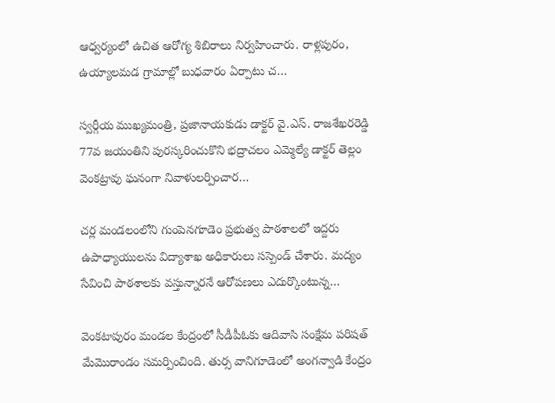ఆధ్వర్యంలో ఉచిత ఆరోగ్య శిబిరాలు నిర్వహించారు. రాళ్లపురం, ఉయ్యాలమడ గ్రామాల్లో బుధవారం ఏర్పాటు చ…

స్వర్గీయ ముఖ్యమంత్రి, ప్రజానాయకుడు డాక్టర్ వై.ఎస్. రాజశేఖరరెడ్డి 77వ జయంతిని పురస్కరించుకొని భద్రాచలం ఎమ్మెల్యే డాక్టర్ తెల్లం వెంకట్రావు ఘనంగా నివాళులర్పించార…

చర్ల మండలంలోని గుంపెనగూడెం ప్రభుత్వ పాఠశాలలో ఇద్దరు ఉపాధ్యాయులను విద్యాశాఖ అధికారులు సస్పెండ్ చేశారు. మద్యం సేవించి పాఠశాలకు వస్తున్నారనే ఆరోపణలు ఎదుర్కొంటున్న…

వెంకటాపురం మండల కేంద్రంలో సీడీపీఓకు ఆదివాసి సంక్షేమ పరిషత్ మేమొరాండం సమర్పించింది. తుర్స వానిగూడెంలో అంగన్వాడి కేంద్రం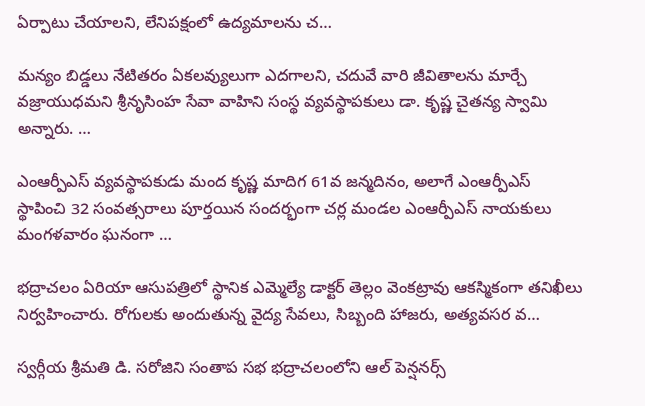ఏర్పాటు చేయాలని, లేనిపక్షంలో ఉద్యమాలను చ…

మన్యం బిడ్డలు నేటితరం ఏకలవ్యులుగా ఎదగాలని, చదువే వారి జీవితాలను మార్చే వజ్రాయుధమని శ్రీనృసింహ సేవా వాహిని సంస్థ వ్యవస్థాపకులు డా. కృష్ణ చైతన్య స్వామి అన్నారు. …

ఎంఆర్పీఎస్ వ్యవస్థాపకుడు మంద కృష్ణ మాదిగ 61వ జన్మదినం, అలాగే ఎంఆర్పీఎస్ స్థాపించి 32 సంవత్సరాలు పూర్తయిన సందర్భంగా చర్ల మండల ఎంఆర్పీఎస్ నాయకులు మంగళవారం ఘనంగా …

భద్రాచలం ఏరియా ఆసుపత్రిలో స్థానిక ఎమ్మెల్యే డాక్టర్ తెల్లం వెంకట్రావు ఆకస్మికంగా తనిఖీలు నిర్వహించారు. రోగులకు అందుతున్న వైద్య సేవలు, సిబ్బంది హాజరు, అత్యవసర వ…

స్వర్గీయ శ్రీమతి డి. సరోజిని సంతాప సభ భద్రాచలంలోని ఆల్ పెన్షనర్స్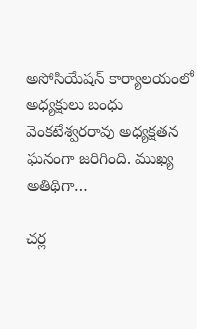అసోసియేషన్ కార్యాలయంలో అధ్యక్షులు బంధు వెంకటేశ్వరరావు అధ్యక్షతన ఘనంగా జరిగింది. ముఖ్య అతిథిగా…

చర్ల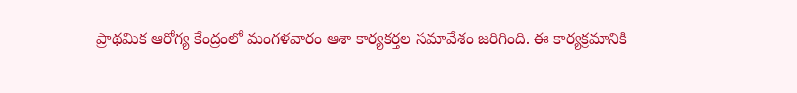ప్రాథమిక ఆరోగ్య కేంద్రంలో మంగళవారం ఆశా కార్యకర్తల సమావేశం జరిగింది. ఈ కార్యక్రమానికి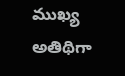ముఖ్య అతిథిగా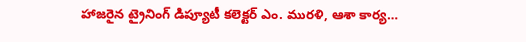హాజరైన ట్రైనింగ్ డిప్యూటీ కలెక్టర్ ఎం. మురళి, ఆశా కార్య…